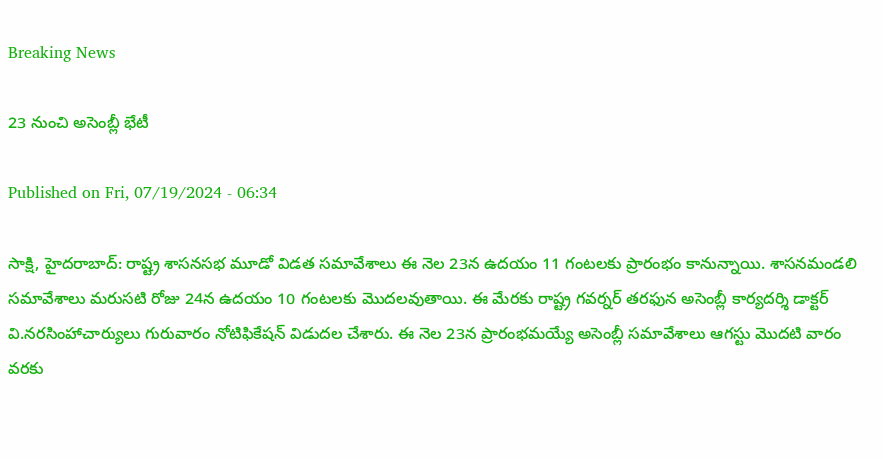Breaking News

23 నుంచి అసెంబ్లీ భేటీ

Published on Fri, 07/19/2024 - 06:34

సాక్షి, హైదరాబాద్‌: రాష్ట్ర శాసనసభ మూడో విడత సమావేశాలు ఈ నెల 23న ఉదయం 11 గంటలకు ప్రారంభం కానున్నాయి. శాసనమండలి సమావేశాలు మరుసటి రోజు 24న ఉదయం 10 గంటలకు మొదలవుతాయి. ఈ మేరకు రాష్ట్ర గవర్నర్‌ తరఫున అసెంబ్లీ కార్యదర్శి డాక్టర్‌ వి.నరసింహాచార్యులు గురువారం నోటిఫికేషన్‌ విడుదల చేశారు. ఈ నెల 23న ప్రారంభమయ్యే అసెంబ్లీ సమావేశాలు ఆగస్టు మొదటి వారం వరకు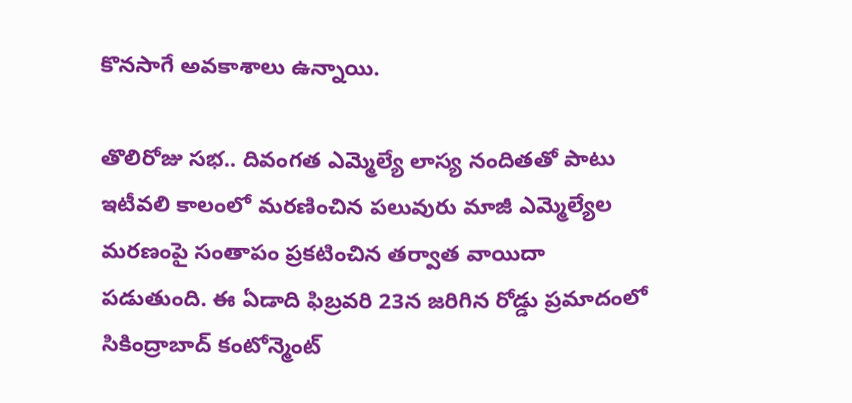కొనసాగే అవకాశాలు ఉన్నాయి.

తొలిరోజు సభ.. దివంగత ఎమ్మెల్యే లాస్య నందితతో పాటు ఇటీవలి కాలంలో మరణించిన పలువురు మాజీ ఎమ్మెల్యేల మరణంపై సంతాపం ప్రకటించిన తర్వాత వాయిదా పడుతుంది. ఈ ఏడాది ఫిబ్రవరి 23న జరిగిన రోడ్డు ప్రమాదంలో సికింద్రాబాద్‌ కంటోన్మెంట్‌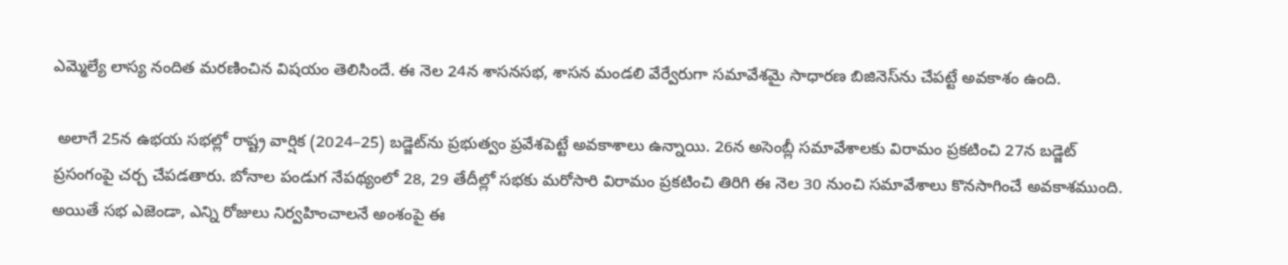ఎమ్మెల్యే లాస్య నందిత మరణించిన విషయం తెలిసిందే. ఈ నెల 24న శాసనసభ, శాసన మండలి వేర్వేరుగా సమావేశమై సాధారణ బిజినెస్‌ను చేపట్టే అవకాశం ఉంది.

 అలాగే 25న ఉభయ సభల్లో రాష్ట్ర వార్షిక (2024–25) బడ్జెట్‌ను ప్రభుత్వం ప్రవేశపెట్టే అవకాశాలు ఉన్నాయి. 26న అసెంబ్లీ సమావేశాలకు విరామం ప్రకటించి 27న బడ్జెట్‌ ప్రసంగంపై చర్చ చేపడతారు. బోనాల పండుగ నేపథ్యంలో 28, 29 తేదీల్లో సభకు మరోసారి విరామం ప్రకటించి తిరిగి ఈ నెల 30 నుంచి సమావేశాలు కొనసాగించే అవకాశముంది. అయితే సభ ఎజెండా, ఎన్ని రోజులు నిర్వహించాలనే అంశంపై ఈ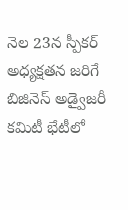నెల 23న స్పీకర్‌ అధ్యక్షతన జరిగే బిజినెస్‌ అడ్వైజరీ కమిటీ భేటీలో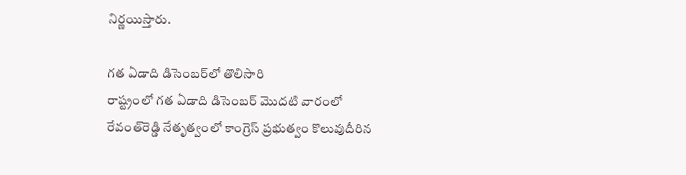నిర్ణయిస్తారు.

గత ఏడాది డిసెంబర్‌లో తొలిసారి
రాష్ట్రంలో గత ఏడాది డిసెంబర్‌ మొదటి వారంలో రేవంత్‌రెడ్డి నేతృత్వంలో కాంగ్రెస్‌ ప్రభుత్వం కొలువుదీరిన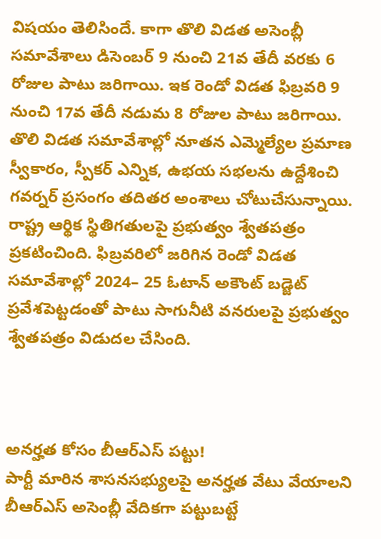విషయం తెలిసిందే. కాగా తొలి విడత అసెంబ్లీ సమావేశాలు డిసెంబర్‌ 9 నుంచి 21వ తేదీ వరకు 6 రోజుల పాటు జరిగాయి. ఇక రెండో విడత ఫిబ్రవరి 9 నుంచి 17వ తేదీ నడుమ 8 రోజుల పాటు జరిగాయి. తొలి విడత సమావేశాల్లో నూతన ఎమ్మెల్యేల ప్రమాణ స్వీకారం, స్పీకర్‌ ఎన్నిక, ఉభయ సభలను ఉద్దేశించి గవర్నర్‌ ప్రసంగం తదితర అంశాలు చోటుచేసున్నాయి. రాష్ట్ర ఆర్థిక స్థితిగతులపై ప్రభుత్వం శ్వేతపత్రం ప్రకటించింది. ఫిబ్రవరిలో జరిగిన రెండో విడత సమావేశాల్లో 2024– 25 ఓటాన్‌ అకౌంట్‌ బడ్జెట్‌ ప్రవేశపెట్టడంతో పాటు సాగునీటి వనరులపై ప్రభుత్వం శ్వేతపత్రం విడుదల చేసింది.



అనర్హత కోసం బీఆర్‌ఎస్‌ పట్టు!
పార్టీ మారిన శాసనసభ్యులపై అనర్హత వేటు వేయాలని బీఆర్‌ఎస్‌ అసెంబ్లీ వేదికగా పట్టుబట్టే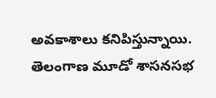అవకాశాలు కనిపిస్తున్నాయి. తెలంగాణ మూడో శాసనసభ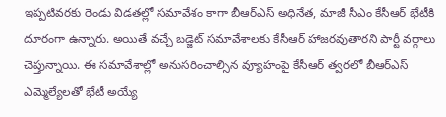ఇప్పటివరకు రెండు విడతల్లో సమావేశం కాగా బీఆర్‌ఎస్‌ అధినేత, మాజీ సీఎం కేసీఆర్‌ భేటీకి దూరంగా ఉన్నారు. అయితే వచ్చే బడ్జెట్‌ సమావేశాలకు కేసీఆర్‌ హాజరవుతారని పార్టీ వర్గాలు చెప్తున్నాయి. ఈ సమావేశాల్లో అనుసరించాల్సిన వ్యూహంపై కేసీఆర్‌ త్వరలో బీఆర్‌ఎస్‌ ఎమ్మెల్యేలతో భేటీ అయ్యే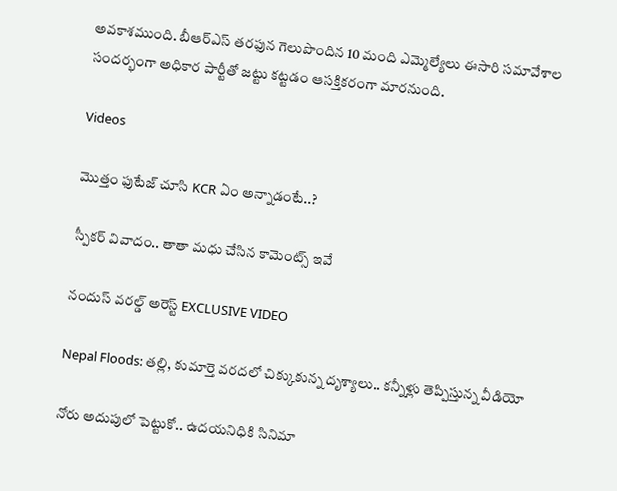అవకాశముంది. బీఆర్‌ఎస్‌ తరఫున గెలుపొందిన 10 మంది ఎమ్మెల్యేలు ఈసారి సమావేశాల సందర్భంగా అధికార పార్టీతో జట్టు కట్టడం ఆసక్తికరంగా మారనుంది.

Videos

మొత్తం ఫుటేజ్ చూసి KCR ఏం అన్నాడంటే..?

స్పీకర్ వివాదం.. తాతా మధు చేసిన కామెంట్స్ ఇవే

నందుస్ వరల్డ్ అరెస్ట్ EXCLUSIVE VIDEO

Nepal Floods: తల్లి, కుమార్తె వరదలో చిక్కుకున్న దృశ్యాలు.. కన్నీళ్లు తెప్పిస్తున్న వీడియో

నోరు అదుపులో పెట్టుకో.. ఉదయనిధికి సినిమా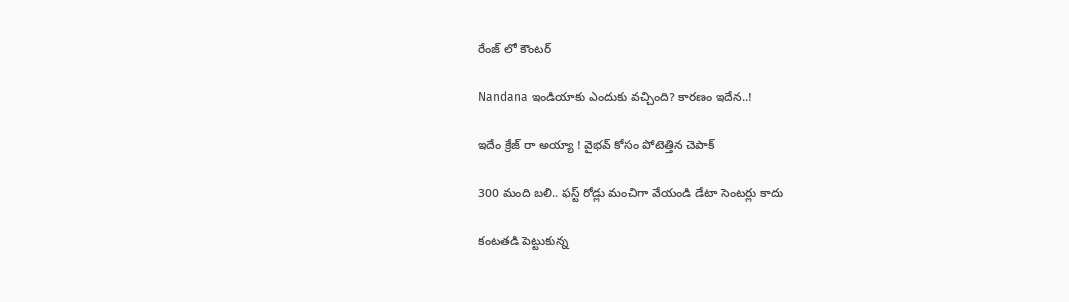రేంజ్ లో కౌంటర్

Nandana ఇండియాకు ఎందుకు వచ్చింది? కారణం ఇదేన..!

ఇదేం క్రేజ్ రా అయ్యా ! వైభవ్ కోసం పోటెత్తిన చెపాక్

300 మంది బలి.. ఫస్ట్ రోడ్లు మంచిగా వేయండి డేటా సెంటర్లు కాదు

కంటతడి పెట్టుకున్న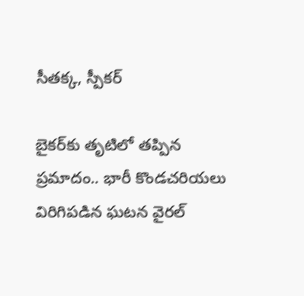సీతక్క, స్పీకర్

బైకర్‌కు తృటిలో తప్పిన ప్రమాదం.. భారీ కొండచరియలు విరిగిపడిన ఘటన వైరల్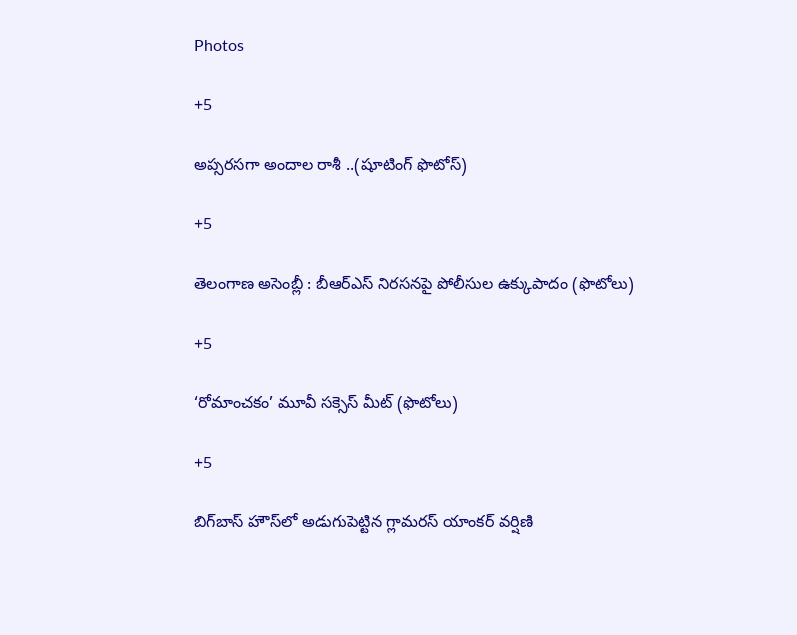Photos

+5

అప్సరసగా అందాల రాశీ ..(షూటింగ్‌ ఫొటోస్‌)

+5

తెలంగాణ అసెం‍బ్లీ : బీఆర్‌ఎస్‌ నిరసనపై పోలీసుల ఉక్కుపాదం (ఫొటోలు)

+5

‘రోమాంచకం’ మూవీ సక్సెస్ మీట్ (ఫొటోలు)

+5

బిగ్‌బాస్ హౌస్‌లో అడుగుపెట్టిన గ్లామరస్ యాంకర్ వర్షిణి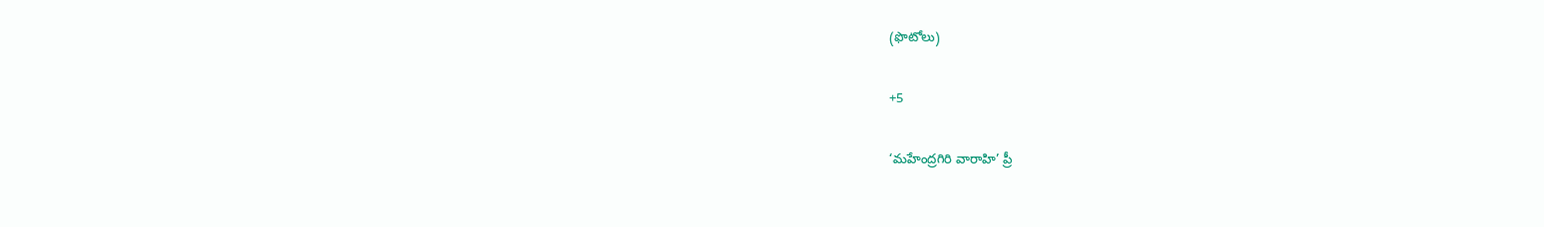(ఫొటోలు)

+5

‘మహేంద్రగిరి వారాహి’ ప్రీ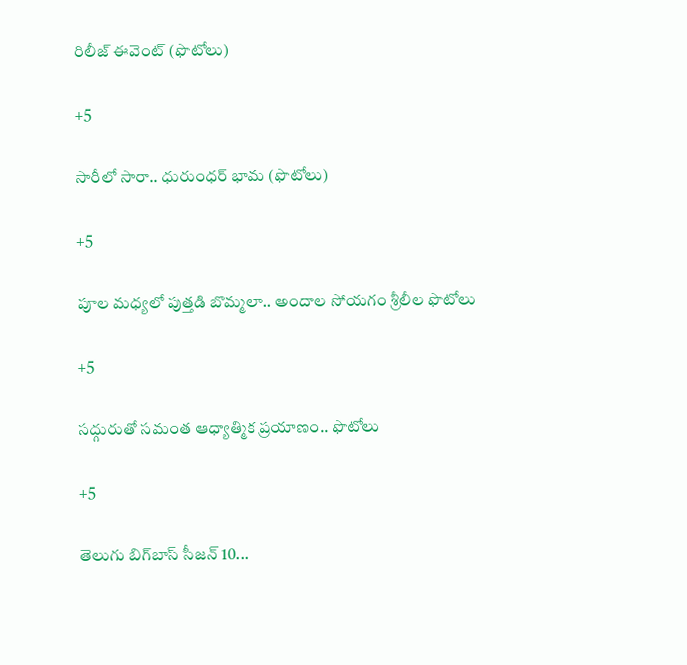రిలీజ్‌ ఈవెంట్‌ (ఫొటోలు)

+5

సారీలో సారా.. ధురుంధర్‌ భామ (ఫొటోలు)

+5

పూల మధ్యలో పుత్తడి బొమ్మలా.. అందాల సోయగం శ్రీలీల ఫొటోలు

+5

సద్గురుతో సమంత ఆధ్యాత్మిక ప్రయాణం.. ఫొటోలు

+5

తెలుగు బిగ్‌బాస్‌ సీజన్‌ 10...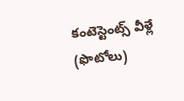కంటెస్టెంట్స్‌ వీళ్లే (ఫొటోలు)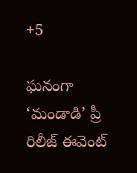+5

ఘనంగా ‘మండాడి’ ప్రీ రిలీజ్ ఈవెంట్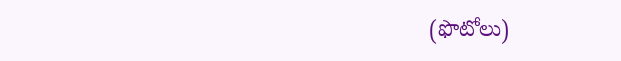(ఫొటోలు)